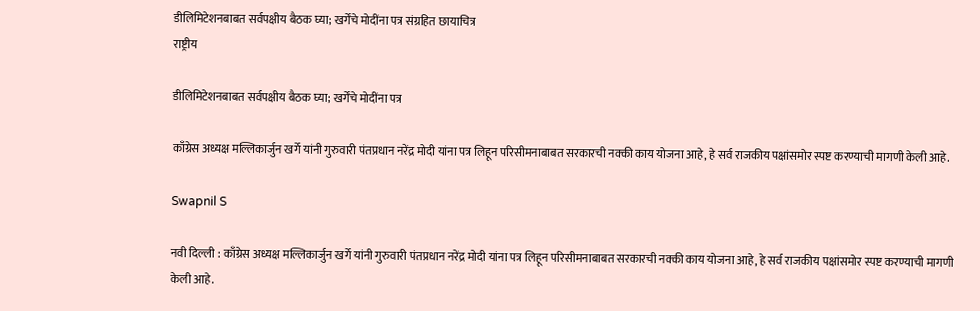डीलिमिटेशनबाबत सर्वपक्षीय बैठक घ्या; खर्गेंचे मोदींना पत्र संग्रहित छायाचित्र
राष्ट्रीय

डीलिमिटेशनबाबत सर्वपक्षीय बैठक घ्या; खर्गेंचे मोदींना पत्र

काँग्रेस अध्यक्ष मल्लिकार्जुन खर्गे यांनी गुरुवारी पंतप्रधान नरेंद्र मोदी यांना पत्र लिहून परिसीमनाबाबत सरकारची नक्की काय योजना आहे, हे सर्व राजकीय पक्षांसमोर स्पष्ट करण्याची मागणी केली आहे.

Swapnil S

नवी दिल्ली : काँग्रेस अध्यक्ष मल्लिकार्जुन खर्गे यांनी गुरुवारी पंतप्रधान नरेंद्र मोदी यांना पत्र लिहून परिसीमनाबाबत सरकारची नक्की काय योजना आहे, हे सर्व राजकीय पक्षांसमोर स्पष्ट करण्याची मागणी केली आहे.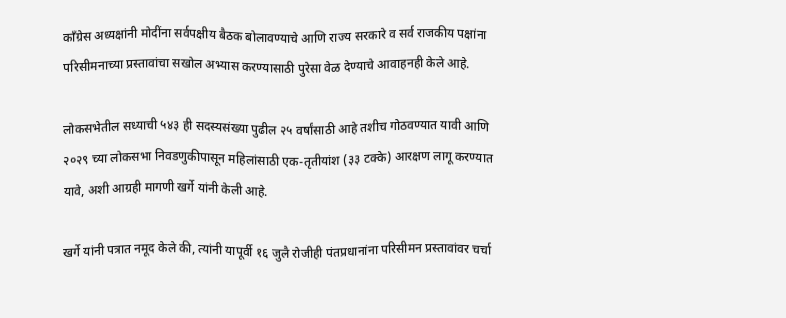काँग्रेस अध्यक्षांनी मोदींना सर्वपक्षीय बैठक बोलावण्याचे आणि राज्य सरकारे व सर्व राजकीय पक्षांना परिसीमनाच्या प्रस्तावांचा सखोल अभ्यास करण्यासाठी पुरेसा वेळ देण्याचे आवाहनही केले आहे.

लोकसभेतील सध्याची ५४३ ही सदस्यसंख्या पुढील २५ वर्षांसाठी आहे तशीच गोठवण्यात यावी आणि २०२९ च्या लोकसभा निवडणुकीपासून महिलांसाठी एक-तृतीयांश (३३ टक्के) आरक्षण लागू करण्यात यावे, अशी आग्रही मागणी खर्गे यांनी केली आहे.

खर्गे यांनी पत्रात नमूद केले की, त्यांनी यापूर्वी १६ जुलै रोजीही पंतप्रधानांना परिसीमन प्रस्तावांवर चर्चा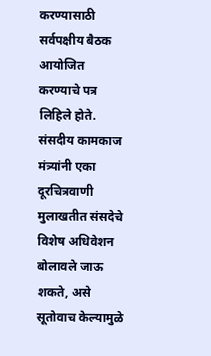करण्यासाठी सर्वपक्षीय बैठक आयोजित करण्याचे पत्र लिहिले होते. संसदीय कामकाज मंत्र्यांनी एका दूरचित्रवाणी मुलाखतीत संसदेचे विशेष अधिवेशन बोलावले जाऊ शकते, असे सूतोवाच केल्यामुळे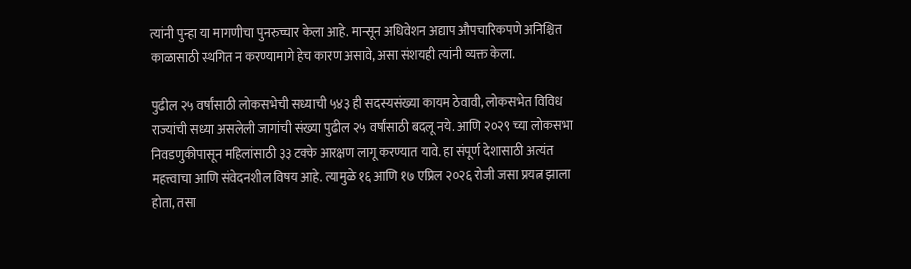त्यांनी पुन्हा या मागणीचा पुनरुच्चार केला आहे. मान्सून अधिवेशन अद्याप औपचारिकपणे अनिश्चित काळासाठी स्थगित न करण्यामागे हेच कारण असावे, असा संशयही त्यांनी व्यक्त केला.

पुढील २५ वर्षांसाठी लोकसभेची सध्याची ५४३ ही सदस्यसंख्या कायम ठेवावी, लोकसभेत विविध राज्यांची सध्या असलेली जागांची संख्या पुढील २५ वर्षांसाठी बदलू नये. आणि २०२९ च्या लोकसभा निवडणुकीपासून महिलांसाठी ३३ टक्के आरक्षण लागू करण्यात यावे. हा संपूर्ण देशासाठी अत्यंत महत्त्वाचा आणि संवेदनशील विषय आहे. त्यामुळे १६ आणि १७ एप्रिल २०२६ रोजी जसा प्रयत्न झाला होता, तसा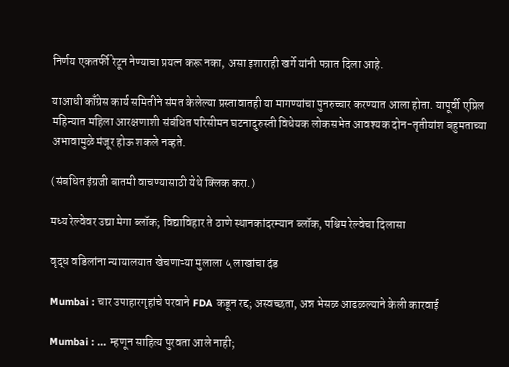निर्णय एकतर्फी रेटून नेण्याचा प्रयत्न करू नका, असा इशाराही खर्गे यांनी पत्रात दिला आहे.

याआधी काँग्रेस कार्य समितीने संमत केलेल्या प्रस्तावातही या मागण्यांचा पुनरुच्चार करण्यात आला होता. यापूर्वी एप्रिल महिन्यात महिला आरक्षणाशी संबंधित परिसीमन घटनादुरुस्ती विधेयक लोकसभेत आवश्यक दोन-तृतीयांश बहुमताच्या अभावामुळे मंजूर होऊ शकले नव्हते.

(संबधित इंग्रजी बातमी वाचण्यासाठी येथे क्लिक करा.)

मध्य रेल्वेवर उद्या मेगा ब्लॉक; विद्याविहार ते ठाणे स्थानकांदरम्यान ब्लॉक, पश्चिम रेल्वेचा दिलासा

वृद्ध वडिलांना न्यायालयात खेचणाऱ्या मुलाला ५ लाखांचा दंड

Mumbai : चार उपाहारगृहांचे परवाने FDA कडून रद्द; अस्वच्छता, अन्न भेसळ आढळल्याने केली कारवाई

Mumbai : ... म्हणून साहित्य पुरवता आले नाही;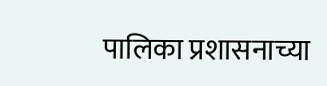पालिका प्रशासनाच्या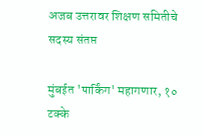अजब उत्तरावर शिक्षण समितीचे सदस्य संतप्त

मुंबईत 'पार्किंग' महागणार, १० टक्के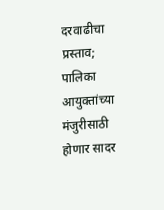दरवाढीचा प्रस्ताव; पालिका आयुक्तांच्या मंजुरीसाठी होणार सादर